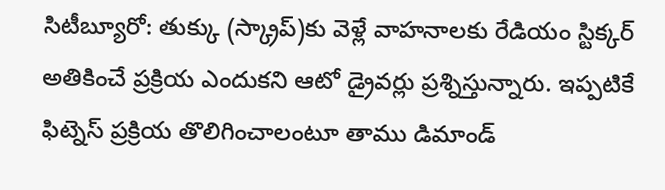సిటీబ్యూరో: తుక్కు (స్క్రాప్)కు వెళ్లే వాహనాలకు రేడియం స్టిక్కర్ అతికించే ప్రక్రియ ఎందుకని ఆటో డ్రైవర్లు ప్రశ్నిస్తున్నారు. ఇప్పటికే ఫిట్నెస్ ప్రక్రియ తొలిగించాలంటూ తాము డిమాండ్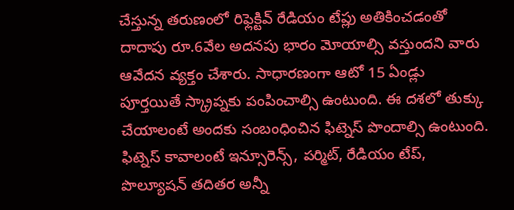చేస్తున్న తరుణంలో రిఫ్లెక్టివ్ రేడియం టేప్లు అతికించడంతో దాదాపు రూ.6వేల అదనపు భారం మోయాల్సి వస్తుందని వారు ఆవేదన వ్యక్తం చేశారు. సాధారణంగా ఆటో 15 ఏండ్లు పూర్తయితే స్క్రాప్నకు పంపించాల్సి ఉంటుంది. ఈ దశలో తుక్కు చేయాలంటే అందకు సంబంధించిన ఫిట్నెస్ పొందాల్సి ఉంటుంది. ఫిట్నెస్ కావాలంటే ఇన్సూరెన్స్, పర్మిట్, రేడియం టేప్, పొల్యూషన్ తదితర అన్నీ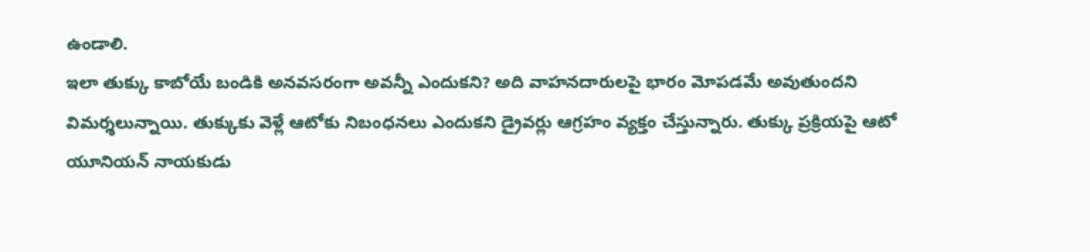ఉండాలి.
ఇలా తుక్కు కాబోయే బండికి అనవసరంగా అవన్నీ ఎందుకని? అది వాహనదారులపై భారం మోపడమే అవుతుందని విమర్శలున్నాయి. తుక్కుకు వెళ్లే ఆటోకు నిబంధనలు ఎందుకని డ్రైవర్లు ఆగ్రహం వ్యక్తం చేస్తున్నారు. తుక్కు ప్రక్రియపై ఆటో యూనియన్ నాయకుడు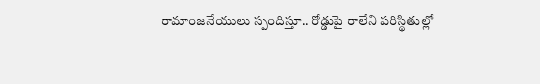రామాంజనేయులు స్పందిస్తూ.. రోడ్డుపై రాలేని పరిస్థితుల్లో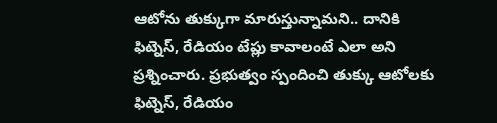ఆటోను తుక్కుగా మారుస్తున్నామని.. దానికి ఫిట్నెస్, రేడియం టేప్లు కావాలంటే ఎలా అని ప్రశ్నించారు. ప్రభుత్వం స్పందించి తుక్కు ఆటోలకు ఫిట్నెస్, రేడియం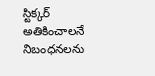స్టిక్కర్ అతికించాలనే నిబంధనలను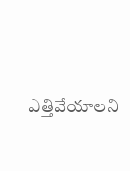ఎత్తివేయాలని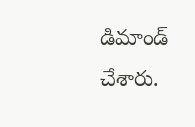డిమాండ్ చేశారు.